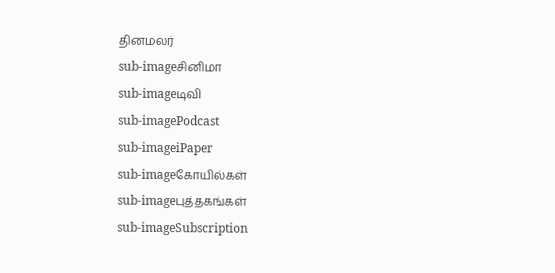தினமலர்
sub-imageசினிமா
sub-imageடிவி
sub-imagePodcast
sub-imageiPaper
sub-imageகோயில்கள்
sub-imageபுத்தகங்கள்
sub-imageSubscription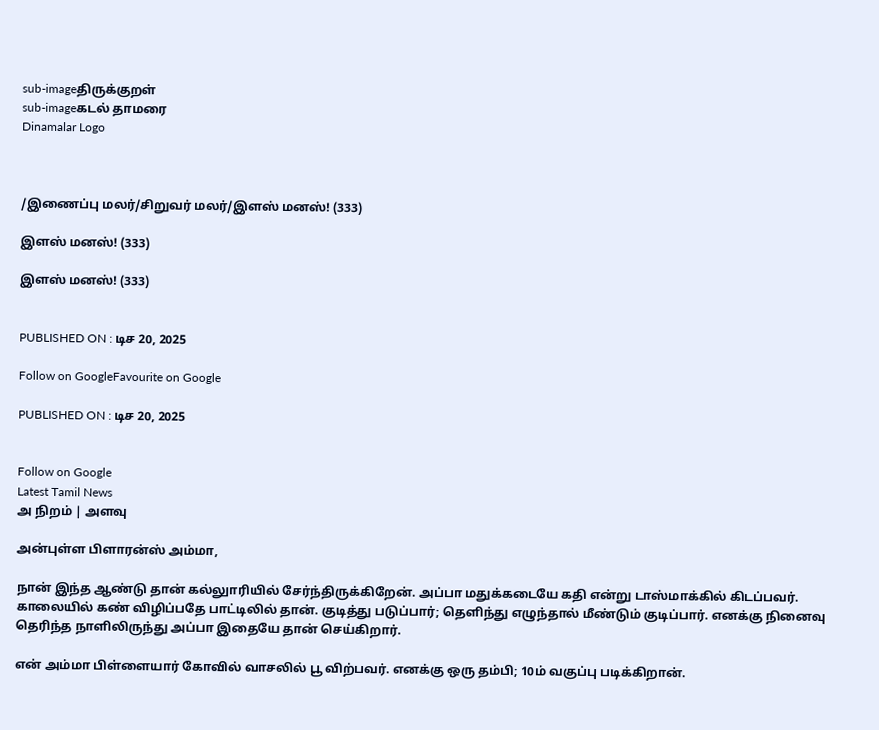sub-imageதிருக்குறள்
sub-imageகடல் தாமரை
Dinamalar Logo



/இணைப்பு மலர்/சிறுவர் மலர்/இளஸ் மனஸ்! (333)

இளஸ் மனஸ்! (333)

இளஸ் மனஸ்! (333)


PUBLISHED ON : டிச 20, 2025

Follow on GoogleFavourite on Google

PUBLISHED ON : டிச 20, 2025


Follow on Google
Latest Tamil News
அ நிறம் | அளவு

அன்புள்ள பிளாரன்ஸ் அம்மா,

நான் இந்த ஆண்டு தான் கல்லுாரியில் சேர்ந்திருக்கிறேன். அப்பா மதுக்கடையே கதி என்று டாஸ்மாக்கில் கிடப்பவர். காலையில் கண் விழிப்பதே பாட்டிலில் தான். குடித்து படுப்பார்; தெளிந்து எழுந்தால் மீண்டும் குடிப்பார். எனக்கு நினைவு தெரிந்த நாளிலிருந்து அப்பா இதையே தான் செய்கிறார்.

என் அம்மா பிள்ளையார் கோவில் வாசலில் பூ விற்பவர். எனக்கு ஒரு தம்பி; 10ம் வகுப்பு படிக்கிறான்.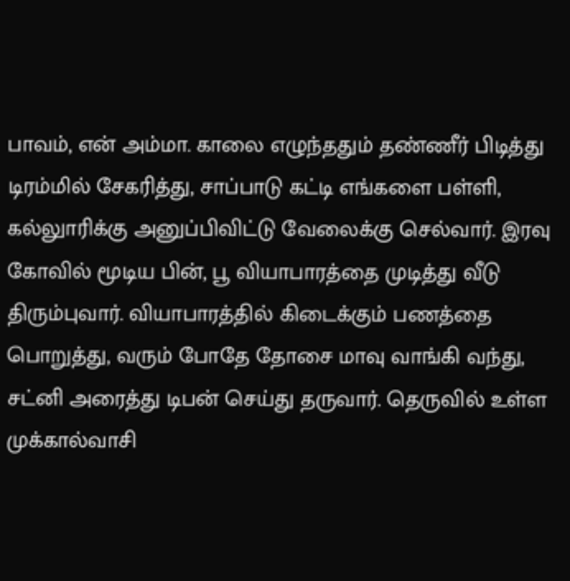பாவம், என் அம்மா. காலை எழுந்ததும் தண்ணீர் பிடித்து டிரம்மில் சேகரித்து, சாப்பாடு கட்டி எங்களை பள்ளி, கல்லுாரிக்கு அனுப்பிவிட்டு வேலைக்கு செல்வார். இரவு கோவில் மூடிய பின், பூ வியாபாரத்தை முடித்து வீடு திரும்புவார். வியாபாரத்தில் கிடைக்கும் பணத்தை பொறுத்து, வரும் போதே தோசை மாவு வாங்கி வந்து, சட்னி அரைத்து டிபன் செய்து தருவார். தெருவில் உள்ள முக்கால்வாசி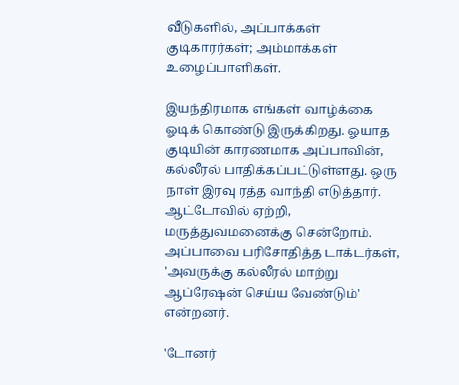வீடுகளில், அப்பாக்கள் குடிகாரர்கள்; அம்மாக்கள் உழைப்பாளிகள்.

இயந்திரமாக எங்கள் வாழ்க்கை ஓடிக் கொண்டு இருக்கிறது. ஓயாத குடியின் காரணமாக அப்பாவின், கல்லீரல் பாதிக்கப்பட்டுள்ளது. ஒரு நாள் இரவு ரத்த வாந்தி எடுத்தார். ஆட்டோவில் ஏற்றி, மருத்துவமனைக்கு சென்றோம். அப்பாவை பரிசோதித்த டாக்டர்கள், 'அவருக்கு கல்லீரல் மாற்று ஆப்ரேஷன் செய்ய வேண்டும்' என்றனர்.

'டோனர்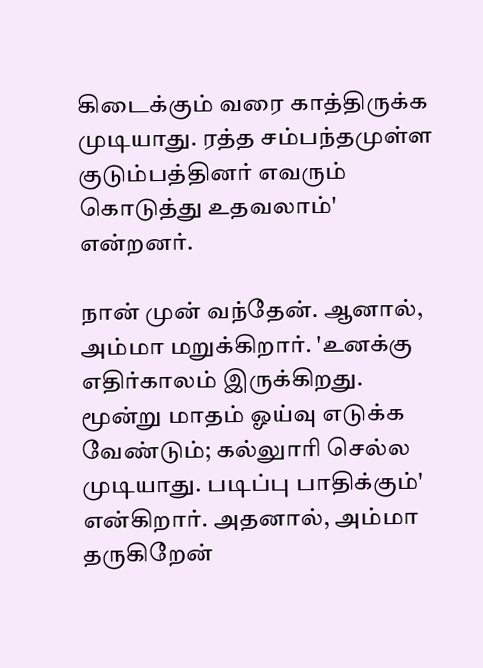கிடைக்கும் வரை காத்திருக்க முடியாது. ரத்த சம்பந்தமுள்ள குடும்பத்தினர் எவரும் கொடுத்து உதவலாம்' என்றனர்.

நான் முன் வந்தேன். ஆனால், அம்மா மறுக்கிறார். 'உனக்கு எதிர்காலம் இருக்கிறது. மூன்று மாதம் ஓய்வு எடுக்க வேண்டும்; கல்லுாரி செல்ல முடியாது. படிப்பு பாதிக்கும்' என்கிறார். அதனால், அம்மா தருகிறேன்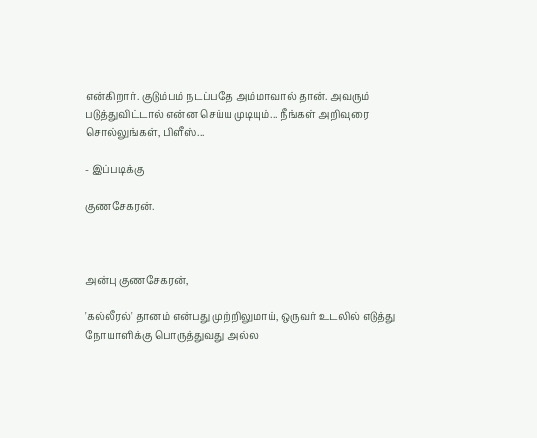என்கிறார். குடும்பம் நடப்பதே அம்மாவால் தான். அவரும் படுத்துவிட்டால் என்ன செய்ய முடியும்... நீங்கள் அறிவுரை சொல்லுங்கள், பிளீஸ்...

- இப்படிக்கு

குணசேகரன்.



அன்பு குணசேகரன்,

'கல்லீரல்' தானம் என்பது முற்றிலுமாய், ஒருவர் உடலில் எடுத்து நோயாளிக்கு பொருத்துவது அல்ல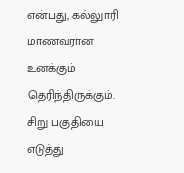என்பது, கல்லுாரி மாணவரான உனக்கும் தெரிந்திருக்கும். சிறு பகுதியை எடுத்து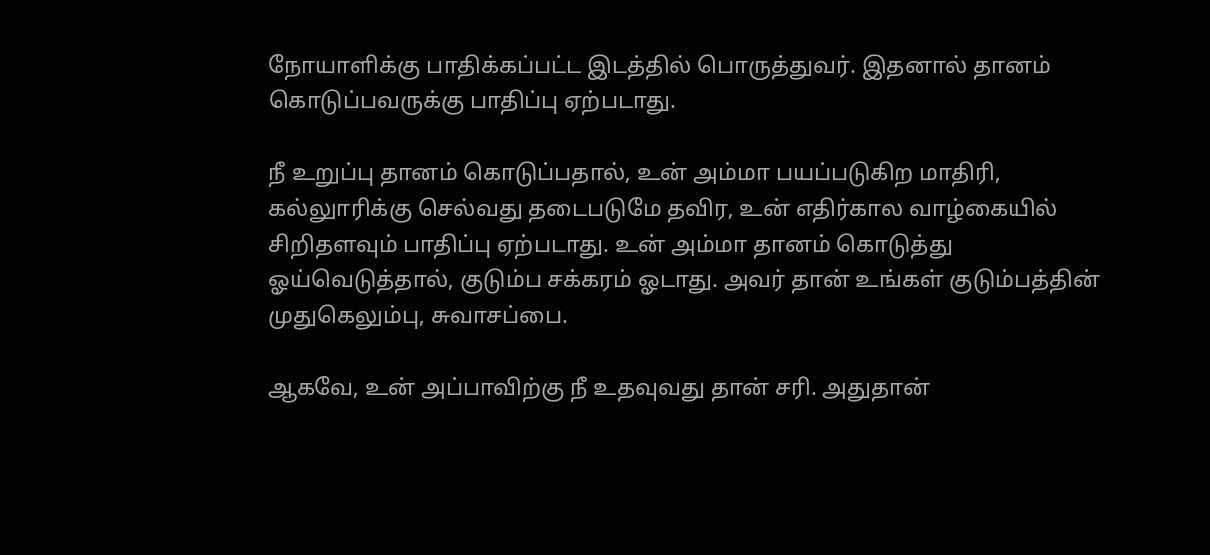நோயாளிக்கு பாதிக்கப்பட்ட இடத்தில் பொருத்துவர். இதனால் தானம் கொடுப்பவருக்கு பாதிப்பு ஏற்படாது.

நீ உறுப்பு தானம் கொடுப்பதால், உன் அம்மா பயப்படுகிற மாதிரி, கல்லுாரிக்கு செல்வது தடைபடுமே தவிர, உன் எதிர்கால வாழ்கையில் சிறிதளவும் பாதிப்பு ஏற்படாது. உன் அம்மா தானம் கொடுத்து ஓய்வெடுத்தால், குடும்ப சக்கரம் ஓடாது. அவர் தான் உங்கள் குடும்பத்தின் முதுகெலும்பு, சுவாசப்பை.

ஆகவே, உன் அப்பாவிற்கு நீ உதவுவது தான் சரி. அதுதான்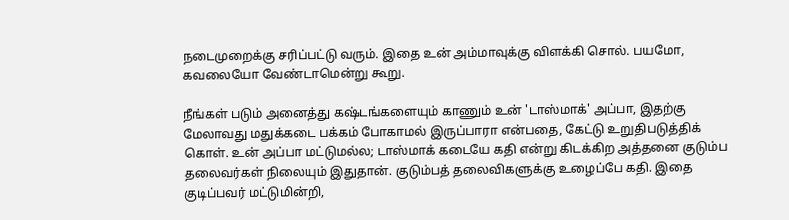நடைமுறைக்கு சரிப்பட்டு வரும். இதை உன் அம்மாவுக்கு விளக்கி சொல். பயமோ, கவலையோ வேண்டாமென்று கூறு.

நீங்கள் படும் அனைத்து கஷ்டங்களையும் காணும் உன் 'டாஸ்மாக்' அப்பா, இதற்கு மேலாவது மதுக்கடை பக்கம் போகாமல் இருப்பாரா என்பதை, கேட்டு உறுதிபடுத்திக் கொள். உன் அப்பா மட்டுமல்ல; டாஸ்மாக் கடையே கதி என்று கிடக்கிற அத்தனை குடும்ப தலைவர்கள் நிலையும் இதுதான். குடும்பத் தலைவிகளுக்கு உழைப்பே கதி. இதை குடிப்பவர் மட்டுமின்றி,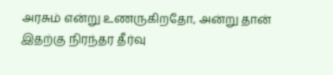அரசும் என்று உணருகிறதோ, அன்று தான் இதற்கு நிரந்தர தீர்வு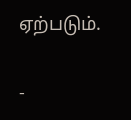ஏற்படும்.

-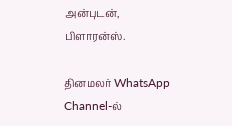அன்புடன், பிளாரன்ஸ்.

தினமலர் WhatsApp Channel-ல்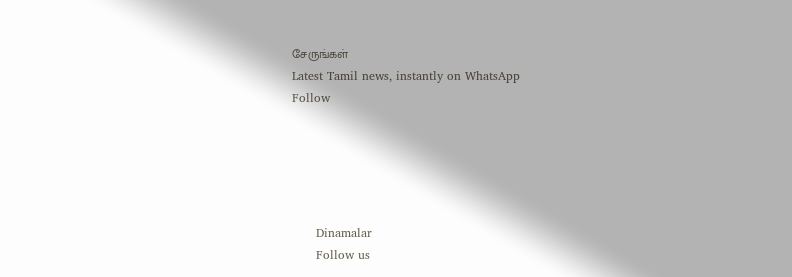சேருங்கள்
Latest Tamil news, instantly on WhatsApp
Follow





      Dinamalar
      Follow us